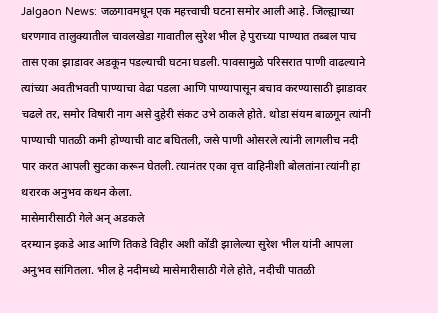Jalgaon News: जळगावमधून एक महत्त्वाची घटना समोर आली आहे. जिल्ह्याच्या धरणगाव तालुक्यातील चावलखेडा गावातील सुरेश भील हे पुराच्या पाण्यात तब्बल पाच तास एका झाडावर अडकून पडल्याची घटना घडली. पावसामुळे परिसरात पाणी वाढल्याने त्यांच्या अवतीभवती पाण्याचा वेढा पडला आणि पाण्यापासून बचाव करण्यासाठी झाडावर चढले तर, समोर विषारी नाग असे दुहेरी संकट उभे ठाकले होते. थोडा संयम बाळगून त्यांनी पाण्याची पातळी कमी होण्याची वाट बघितली, जसे पाणी ओसरले त्यांनी लागलीच नदी पार करत आपली सुटका करून घेतली. त्यानंतर एका वृत्त वाहिनीशी बोलतांना त्यांनी हा थरारक अनुभव कथन केला.
मासेमारीसाठी गेले अन् अडकले
दरम्यान इकडे आड आणि तिकडे विहीर अशी कोंडी झालेल्या सुरेश भील यांनी आपला अनुभव सांगितला. भील हे नदीमध्ये मासेमारीसाठी गेले होते, नदीची पातळी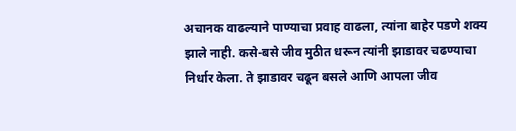अचानक वाढल्याने पाण्याचा प्रवाह वाढला, त्यांना बाहेर पडणे शक्य झाले नाही. कसे-बसे जीव मुठीत धरून त्यांनी झाडावर चढण्याचा निर्धार केला. ते झाडावर चढून बसले आणि आपला जीव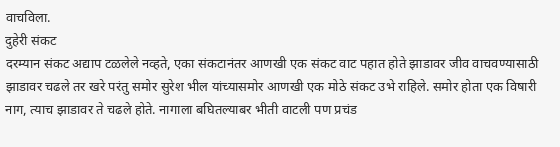वाचविला.
दुहेरी संकट
दरम्यान संकट अद्याप टळलेले नव्हते, एका संकटानंतर आणखी एक संकट वाट पहात होते झाडावर जीव वाचवण्यासाठी झाडावर चढले तर खरे परंतु समोर सुरेश भील यांच्यासमोर आणखी एक मोठे संकट उभे राहिले. समोर होता एक विषारी नाग, त्याच झाडावर ते चढले होते. नागाला बघितल्याबर भीती वाटली पण प्रचंड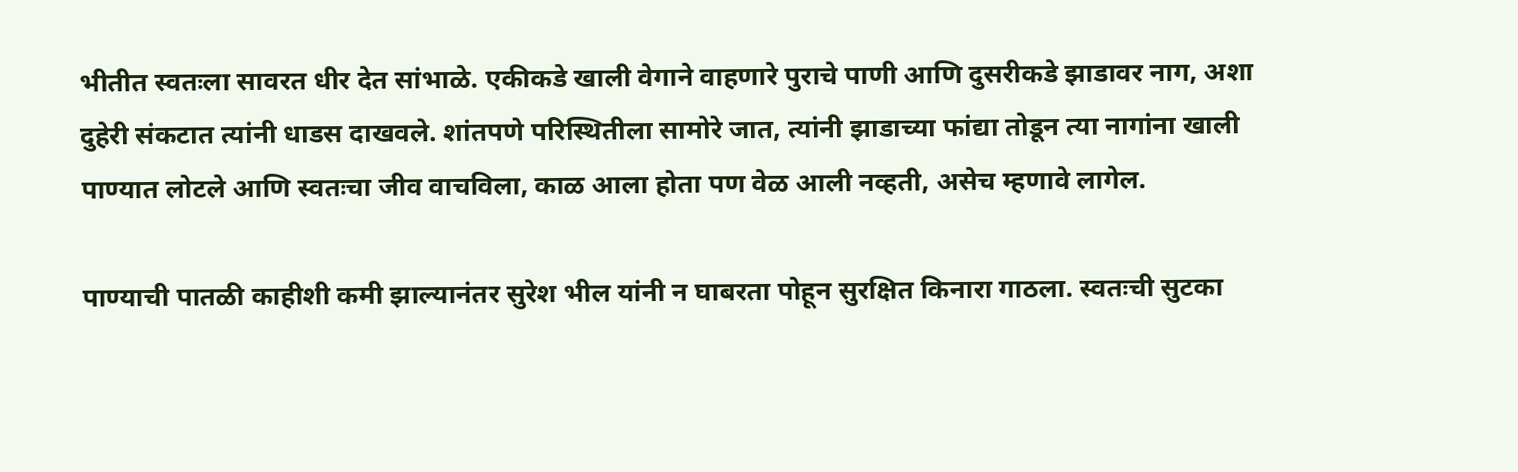भीतीत स्वतःला सावरत धीर देत सांभाळे. एकीकडे खाली वेगाने वाहणारे पुराचे पाणी आणि दुसरीकडे झाडावर नाग, अशा दुहेरी संकटात त्यांनी धाडस दाखवले. शांतपणे परिस्थितीला सामोरे जात, त्यांनी झाडाच्या फांद्या तोडून त्या नागांना खाली पाण्यात लोटले आणि स्वतःचा जीव वाचविला, काळ आला होता पण वेळ आली नव्हती, असेच म्हणावे लागेल.

पाण्याची पातळी काहीशी कमी झाल्यानंतर सुरेश भील यांनी न घाबरता पोहून सुरक्षित किनारा गाठला. स्वतःची सुटका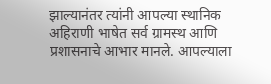झाल्यानंतर त्यांनी आपल्या स्थानिक अहिराणी भाषेत सर्व ग्रामस्थ आणि प्रशासनाचे आभार मानले. आपल्याला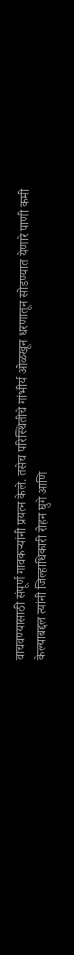वाचवण्यासाठी संपूर्ण गावकऱ्यांनी प्रयत्न केले. तसेच परिस्थितीचे गांभीर्य ओळखून धरणातून सोडण्यात येणारे पाणी कमी केल्याबद्दल त्यांनी जिल्हाधिकारी रोहन घुगे आणि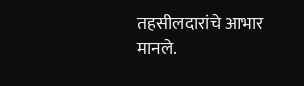तहसीलदारांचे आभार मानले.